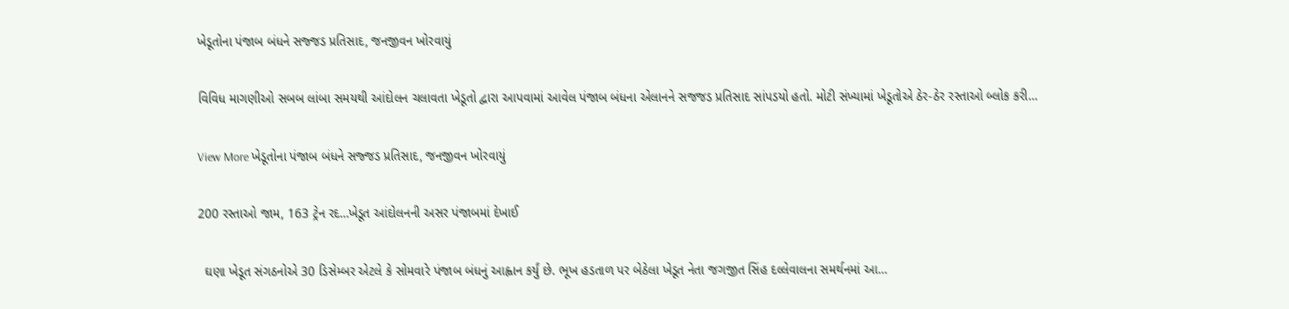ખેડૂતોના પંજાબ બંધને સજ્જડ પ્રતિસાદ, જનજીવન ખોરવાયું

વિવિધ માગણીઓ સબબ લાંબા સમયથી આંદોલન ચલાવતા ખેડૂતો દ્વારા આપવામાં આવેલ પંજાબ બંધના એલાનને સજજડ પ્રતિસાદ સાંપડયો હતો. મોટી સંખ્યામાં ખેડૂતોએ ઠેર-ઠેર રસ્તાઓ બ્લોક કરી…

View More ખેડૂતોના પંજાબ બંધને સજ્જડ પ્રતિસાદ, જનજીવન ખોરવાયું

200 રસ્તાઓ જામ, 163 ટ્રેન રદ…ખેડૂત આંદોલનની અસર પંજાબમાં દેખાઈ

  ઘણા ખેડૂત સંગઠનોએ 30 ડિસેમ્બર એટલે કે સોમવારે પંજાબ બંધનું આહ્વાન કર્યું છે. ભૂખ હડતાળ પર બેઠેલા ખેડૂત નેતા જગજીત સિંહ દલ્લેવાલના સમર્થનમાં આ…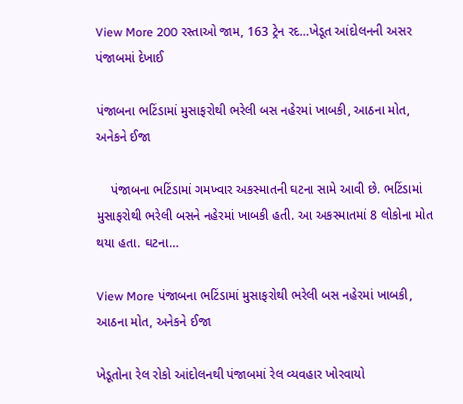View More 200 રસ્તાઓ જામ, 163 ટ્રેન રદ…ખેડૂત આંદોલનની અસર પંજાબમાં દેખાઈ

પંજાબના ભટિંડામાં મુસાફરોથી ભરેલી બસ નહેરમાં ખાબકી, આઠના મોત, અનેકને ઈજા

    પંજાબના ભટિંડામાં ગમખ્વાર અકસ્માતની ઘટના સામે આવી છે. ભટિંડામાં મુસાફરોથી ભરેલી બસને નહેરમાં ખાબકી હતી. આ અકસ્માતમાં 8 લોકોના મોત થયા હતા. ઘટના…

View More પંજાબના ભટિંડામાં મુસાફરોથી ભરેલી બસ નહેરમાં ખાબકી, આઠના મોત, અનેકને ઈજા

ખેડૂતોના રેલ રોકો આંદોલનથી પંજાબમાં રેલ વ્યવહાર ખોરવાયો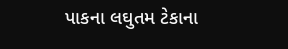પાકના લઘુતમ ટેકાના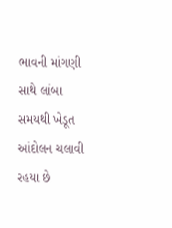ભાવની માંગણી સાથે લાંબા સમયથી ખેડૂત આંદોલન ચલાવી રહયા છે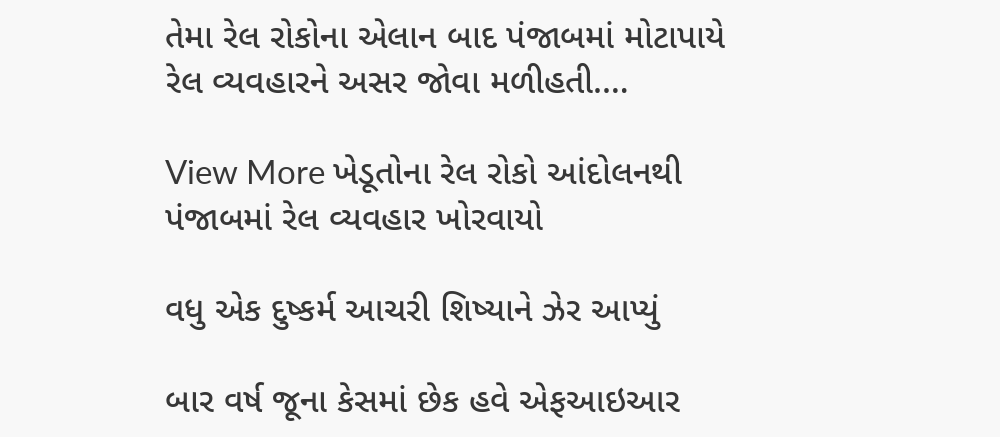તેમા રેલ રોકોના એલાન બાદ પંજાબમાં મોટાપાયે રેલ વ્યવહારને અસર જોવા મળીહતી.…

View More ખેડૂતોના રેલ રોકો આંદોલનથી પંજાબમાં રેલ વ્યવહાર ખોરવાયો

વધુ એક દુષ્કર્મ આચરી શિષ્યાને ઝેર આપ્યું

બાર વર્ષ જૂના કેસમાં છેક હવે એફઆઇઆર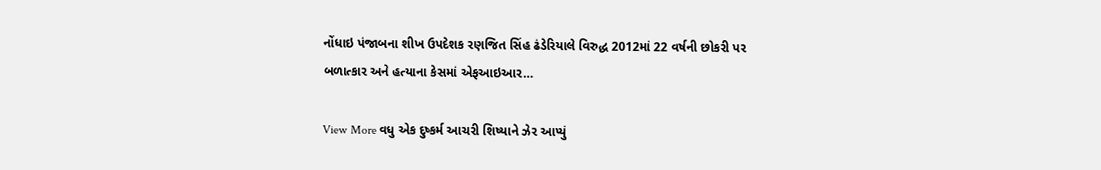નોંધાઇ પંજાબના શીખ ઉપદેશક રણજિત સિંહ ઢંડેરિયાલે વિરુદ્ધ 2012માં 22 વર્ષની છોકરી પર બળાત્કાર અને હત્યાના કેસમાં એફઆઇઆર…

View More વધુ એક દુષ્કર્મ આચરી શિષ્યાને ઝેર આપ્યું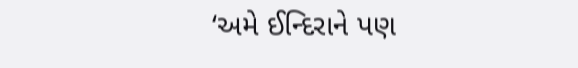‘અમે ઈન્દિરાને પણ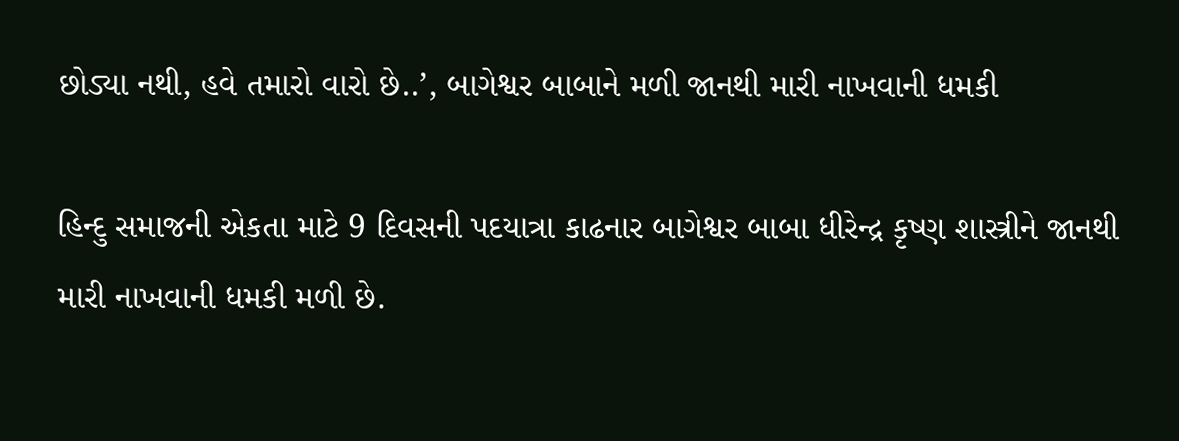છોડ્યા નથી, હવે તમારો વારો છે..’, બાગેશ્વર બાબાને મળી જાનથી મારી નાખવાની ધમકી

હિન્દુ સમાજની એકતા માટે 9 દિવસની પદયાત્રા કાઢનાર બાગેશ્વર બાબા ધીરેન્દ્ર કૃષ્ણ શાસ્ત્રીને જાનથી મારી નાખવાની ધમકી મળી છે.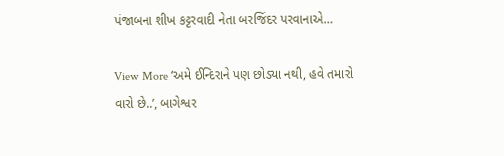પંજાબના શીખ કટ્ટરવાદી નેતા બરજિંદર પરવાનાએ…

View More ‘અમે ઈન્દિરાને પણ છોડ્યા નથી, હવે તમારો વારો છે..’, બાગેશ્વર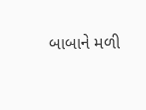બાબાને મળી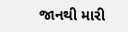જાનથી મારી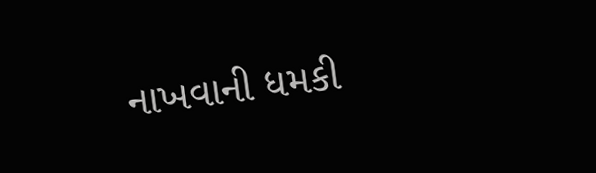નાખવાની ધમકી